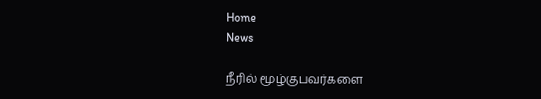Home
News

நீரில் மூழ்குபவர்களை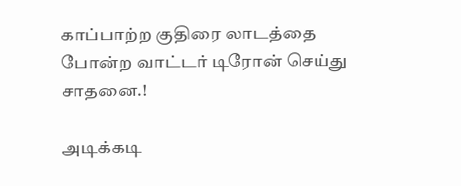காப்பாற்ற குதிரை லாடத்தை போன்ற வாட்டர் டிரோன் செய்து சாதனை.!

அடிக்கடி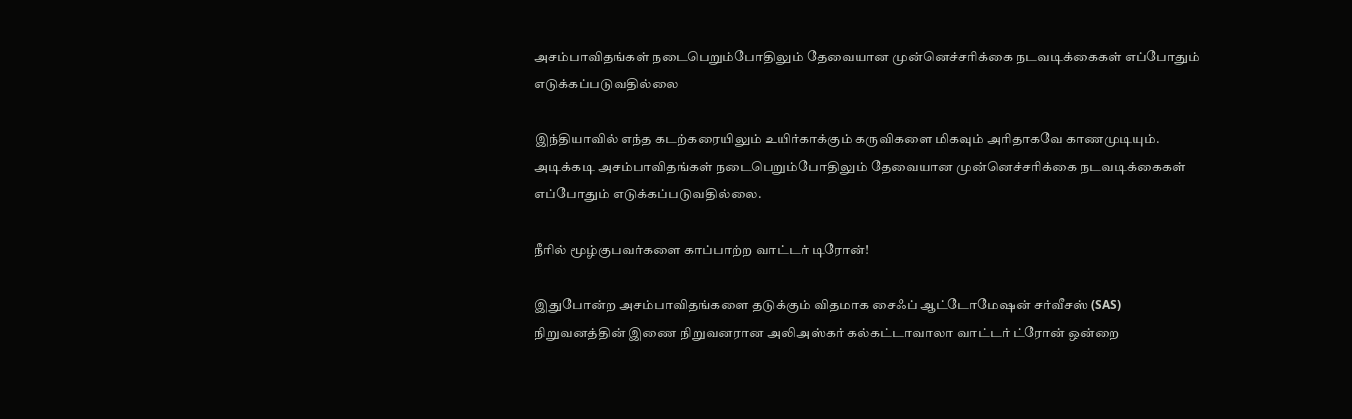அசம்பாவிதங்கள் நடைபெறும்போதிலும் தேவையான முன்னெச்சரிக்கை நடவடிக்கைகள் எப்போதும் எடுக்கப்படுவதில்லை

இந்தியாவில் எந்த கடற்கரையிலும் உயிர்காக்கும் கருவிகளை மிகவும் அரிதாகவே காணமுடியும். அடிக்கடி அசம்பாவிதங்கள் நடைபெறும்போதிலும் தேவையான முன்னெச்சரிக்கை நடவடிக்கைகள் எப்போதும் எடுக்கப்படுவதில்லை.

நீரில் மூழ்குபவர்களை காப்பாற்ற வாட்டர் டிரோன்!

இதுபோன்ற அசம்பாவிதங்களை தடுக்கும் விதமாக சைஃப் ஆட்டோமேஷன் சர்வீசஸ் (SAS) நிறுவனத்தின் இணை நிறுவனரான அலிஅஸ்கர் கல்கட்டாவாலா வாட்டர் ட்ரோன் ஒன்றை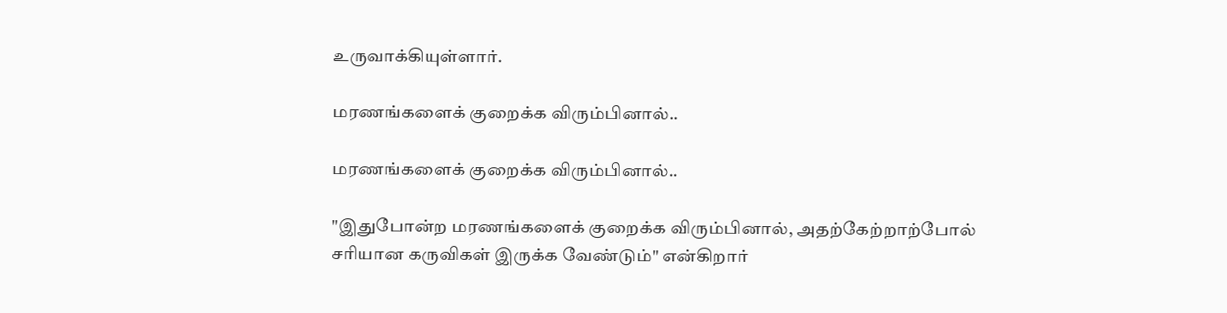உருவாக்கியுள்ளார்.

மரணங்களைக் குறைக்க விரும்பினால்..

மரணங்களைக் குறைக்க விரும்பினால்..

"இதுபோன்ற மரணங்களைக் குறைக்க விரும்பினால், அதற்கேற்றாற்போல் சரியான கருவிகள் இருக்க வேண்டும்" என்கிறார்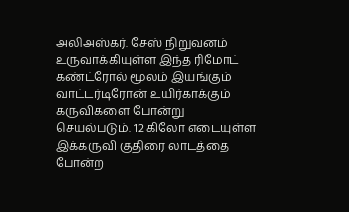அலிஅஸ்கர். சேஸ் நிறுவனம் உருவாக்கியுள்ள இந்த ரிமோட் கண்ட்ரோல் மூலம் இயங்கும் வாட்டர்டிரோன் உயிர்காக்கும் கருவிகளை போன்று செயல்படும். 12 கிலோ எடையுள்ள இக்கருவி குதிரை லாடத்தை போன்ற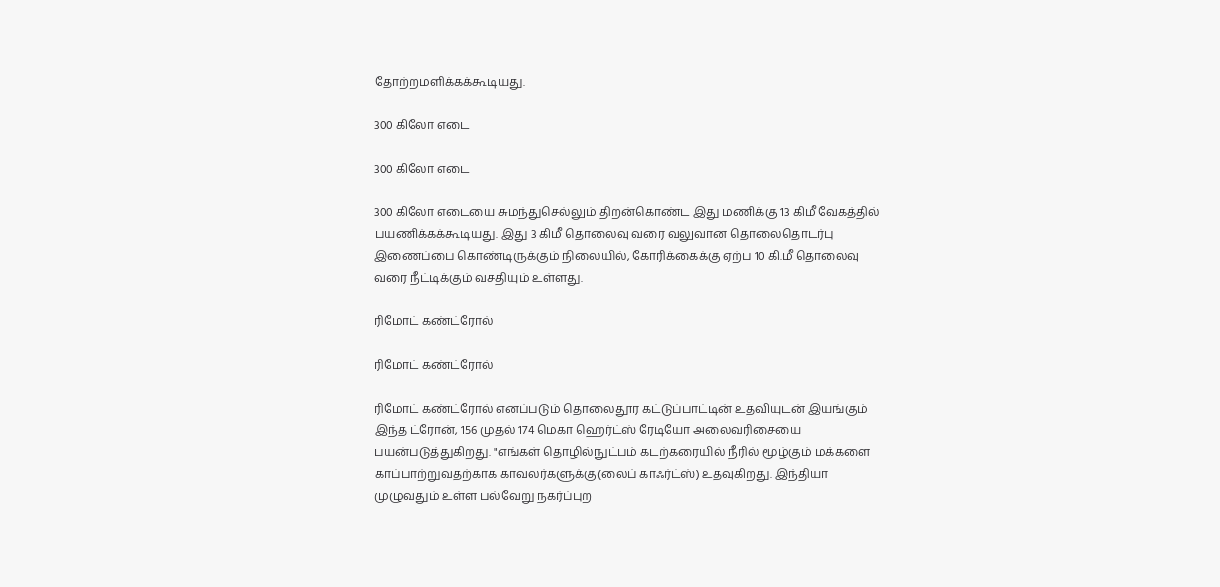தோற்றமளிக்கக்கூடியது.

300 கிலோ எடை

300 கிலோ எடை

300 கிலோ எடையை சுமந்துசெல்லும் திறன்கொண்ட இது மணிக்கு 13 கிமீ வேகத்தில் பயணிக்கக்கூடியது. இது 3 கிமீ தொலைவு வரை வலுவான தொலைதொடர்பு இணைப்பை கொண்டிருக்கும் நிலையில், கோரிக்கைக்கு ஏற்ப 10 கி.மீ தொலைவு வரை நீட்டிக்கும் வசதியும் உள்ளது.

ரிமோட் கண்ட்ரோல்

ரிமோட் கண்ட்ரோல்

ரிமோட் கண்ட்ரோல் எனப்படும் தொலைதூர கட்டுப்பாட்டின் உதவியுடன் இயங்கும் இந்த ட்ரோன், 156 முதல் 174 மெகா ஹெர்ட்ஸ் ரேடியோ அலைவரிசையை பயன்படுத்துகிறது. "எங்கள் தொழில்நுட்பம் கடற்கரையில் நீரில் மூழ்கும் மக்களை காப்பாற்றுவதற்காக காவலர்களுக்கு(லைப் காஃர்ட்ஸ்) உதவுகிறது. இந்தியா முழுவதும் உள்ள பல்வேறு நகர்ப்புற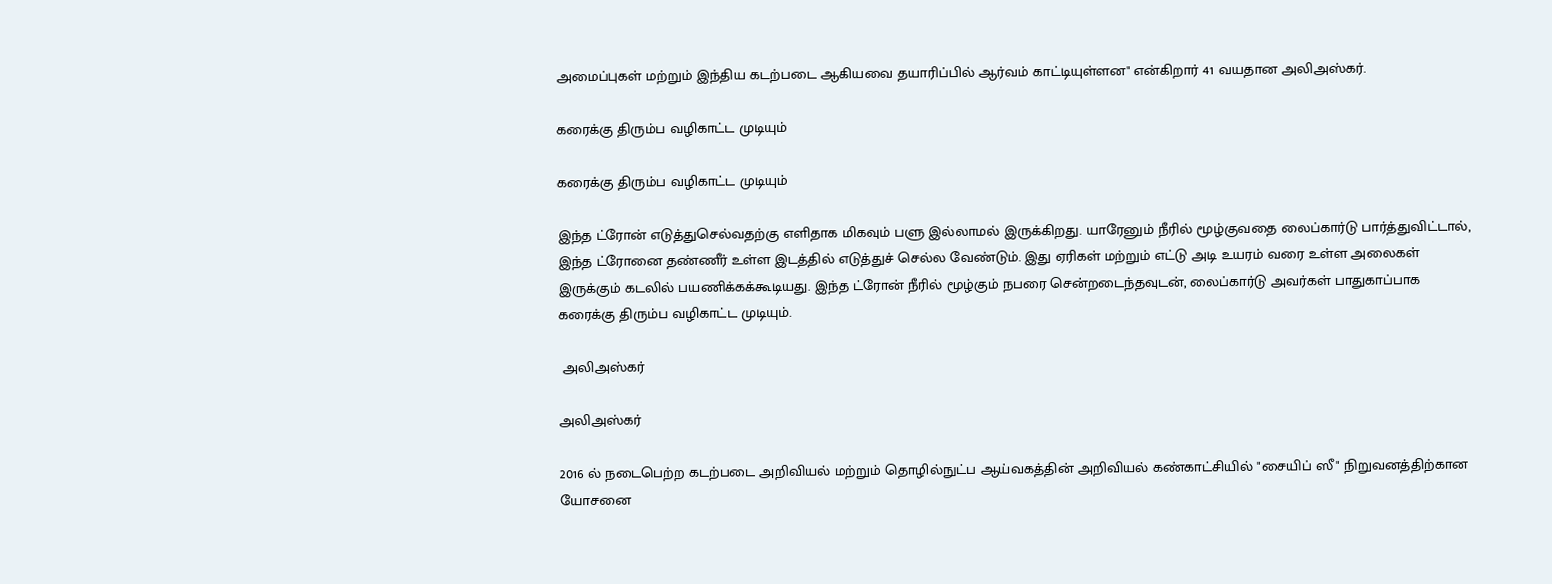அமைப்புகள் மற்றும் இந்திய கடற்படை ஆகியவை தயாரிப்பில் ஆர்வம் காட்டியுள்ளன" என்கிறார் 41 வயதான அலிஅஸ்கர்.

கரைக்கு திரும்ப வழிகாட்ட முடியும்

கரைக்கு திரும்ப வழிகாட்ட முடியும்

இந்த ட்ரோன் எடுத்துசெல்வதற்கு எளிதாக மிகவும் பளு இல்லாமல் இருக்கிறது. யாரேனும் நீரில் மூழ்குவதை லைப்கார்டு பார்த்துவிட்டால், இந்த ட்ரோனை தண்ணீர் உள்ள இடத்தில் எடுத்துச் செல்ல வேண்டும். இது ஏரிகள் மற்றும் எட்டு அடி உயரம் வரை உள்ள அலைகள் இருக்கும் கடலில் பயணிக்கக்கூடியது. இந்த ட்ரோன் நீரில் மூழ்கும் நபரை சென்றடைந்தவுடன், லைப்கார்டு அவர்கள் பாதுகாப்பாக கரைக்கு திரும்ப வழிகாட்ட முடியும்.

 அலிஅஸ்கர்

அலிஅஸ்கர்

2016 ல் நடைபெற்ற கடற்படை அறிவியல் மற்றும் தொழில்நுட்ப ஆய்வகத்தின் அறிவியல் கண்காட்சியில் "சையிப் ஸீ" நிறுவனத்திற்கான யோசனை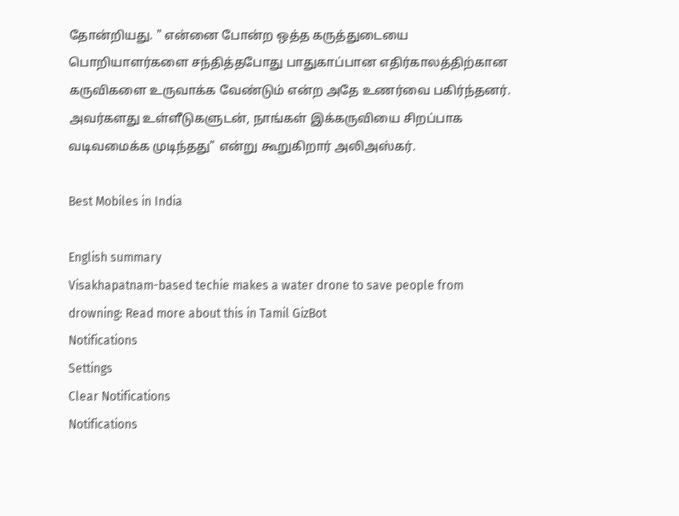தோன்றியது. " என்னை போன்ற ஒத்த கருத்துடையை பொறியாளர்களை சந்தித்தபோது பாதுகாப்பான எதிர்காலத்திற்கான கருவிகளை உருவாக்க வேண்டும் என்ற அதே உணர்வை பகிர்ந்தனர். அவர்களது உள்ளீடுகளுடன், நாங்கள் இக்கருவியை சிறப்பாக வடிவமைக்க முடிந்தது" என்று கூறுகிறார் அலிஅஸ்கர்.

Best Mobiles in India

English summary
Visakhapatnam-based techie makes a water drone to save people from drowning: Read more about this in Tamil GizBot
Notifications
Settings
Clear Notifications
Notifications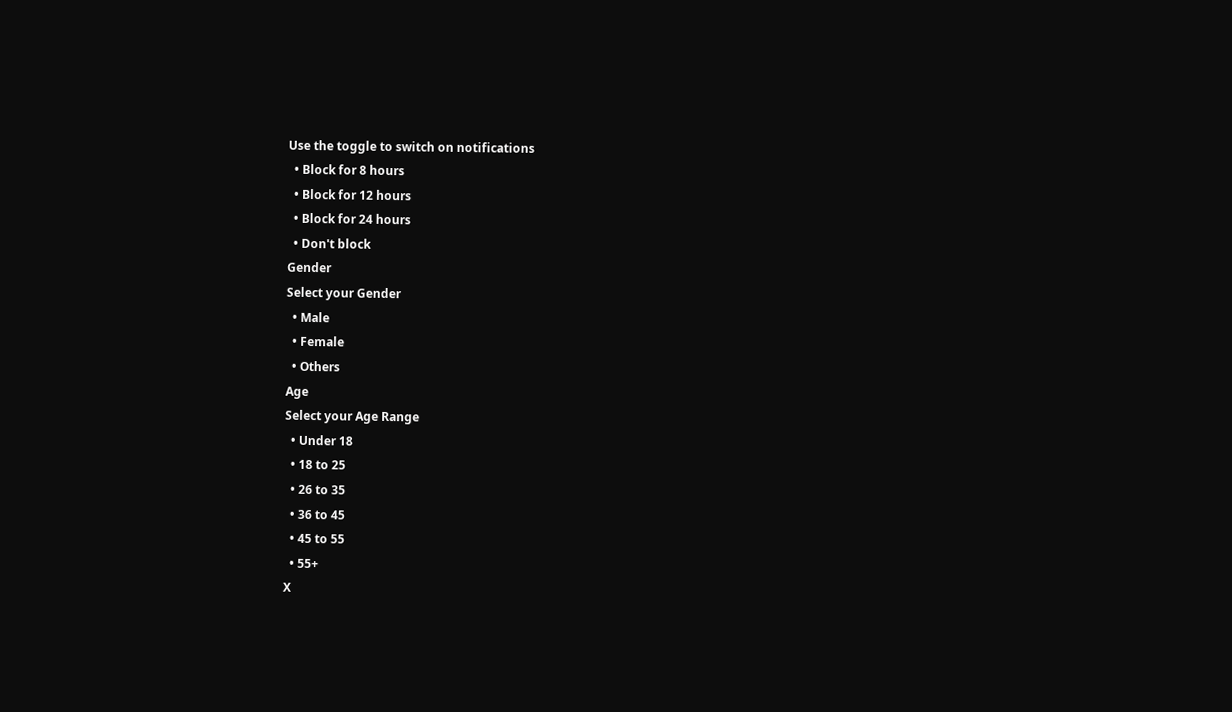Use the toggle to switch on notifications
  • Block for 8 hours
  • Block for 12 hours
  • Block for 24 hours
  • Don't block
Gender
Select your Gender
  • Male
  • Female
  • Others
Age
Select your Age Range
  • Under 18
  • 18 to 25
  • 26 to 35
  • 36 to 45
  • 45 to 55
  • 55+
X